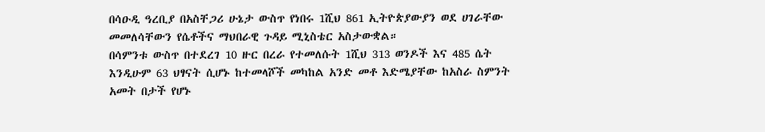በሳዑዲ ዓረቢያ በአስቸጋሪ ሁኔታ ውስጥ የነበሩ 1ሺህ 861 ኢትዮጵያውያን ወደ ሀገራቸው መመለሳቸውን የሴቶችና ማህበራዊ ጉዳይ ሚኒስቴር አስታውቋል።
በሳምንቱ ውስጥ በተደረገ 10 ዙር በረራ የተመለሱት 1ሺህ 313 ወንዶች እና 485 ሴት እንዲሁም 63 ህፃናት ሲሆኑ ከተመላሾች መካከል አንድ መቶ እድሜያቸው ከአስራ ስምንት አመት በታች የሆኑ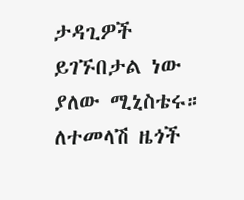ታዳጊዎች ይገኙበታል ነው ያለው ሚኒስቴሩ።
ለተመላሽ ዜጎች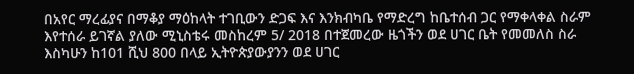በአየር ማረፊያና በማቆያ ማዕከላት ተገቢውን ድጋፍ እና እንክብካቤ የማድረግ ከቤተሰብ ጋር የማቀላቀል ስራም እየተሰራ ይገኛል ያለው ሚኒስቴሩ መስከረም 5/ 2018 በተጀመረው ዜጎችን ወደ ሀገር ቤት የመመለስ ስራ እስካሁን ከ101 ሺህ 800 በላይ ኢትዮጵያውያንን ወደ ሀገር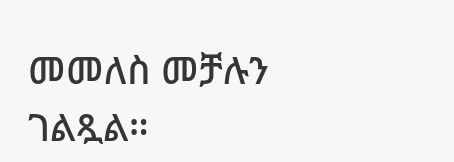መመለስ መቻሉን ገልጿል።